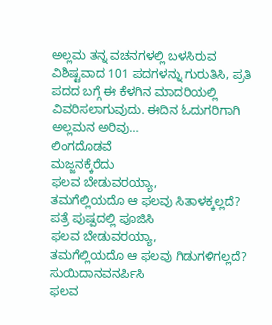ಅಲ್ಲಮ ತನ್ನ ವಚನಗಳಲ್ಲಿ ಬಳಸಿರುವ ವಿಶಿಷ್ಟವಾದ 101 ಪದಗಳನ್ನು ಗುರುತಿಸಿ, ಪ್ರತಿ ಪದದ ಬಗ್ಗೆ ಈ ಕೆಳಗಿನ ಮಾದರಿಯಲ್ಲಿ ವಿವರಿಸಲಾಗುವುದು. ಈದಿನ ಓದುಗರಿಗಾಗಿ ಅಲ್ಲಮನ ಅರಿವು…
ಲಿಂಗದೊಡವೆ
ಮಜ್ಜನಕ್ಕೆರೆದು
ಫಲವ ಬೇಡುವರಯ್ಯಾ,
ತಮಗೆಲ್ಲಿಯದೊ ಆ ಫಲವು ಸಿತಾಳಕ್ಕಲ್ಲದೆ? ಪತ್ರೆ ಪುಷ್ಪದಲ್ಲಿ ಪೂಜಿಸಿ
ಫಲವ ಬೇಡುವರಯ್ಯಾ,
ತಮಗೆಲ್ಲಿಯದೊ ಆ ಫಲವು ಗಿಡುಗಳಿಗಲ್ಲದೆ? ಸುಯಿದಾನವನರ್ಪಿಸಿ
ಫಲವ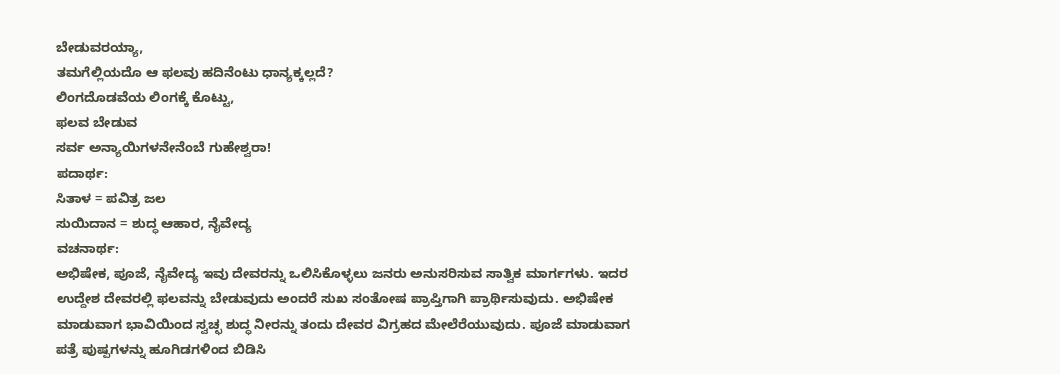ಬೇಡುವರಯ್ಯಾ,
ತಮಗೆಲ್ಲಿಯದೊ ಆ ಫಲವು ಹದಿನೆಂಟು ಧಾನ್ಯಕ್ಕಲ್ಲದೆ?
ಲಿಂಗದೊಡವೆಯ ಲಿಂಗಕ್ಕೆ ಕೊಟ್ಟು,
ಫಲವ ಬೇಡುವ
ಸರ್ವ ಅನ್ಯಾಯಿಗಳನೇನೆಂಬೆ ಗುಹೇಶ್ವರಾ!
ಪದಾರ್ಥ:
ಸಿತಾಳ = ಪವಿತ್ರ ಜಲ
ಸುಯಿದಾನ = ಶುದ್ಧ ಆಹಾರ, ನೈವೇದ್ಯ
ವಚನಾರ್ಥ:
ಅಭಿಷೇಕ, ಪೂಜೆ, ನೈವೇದ್ಯ ಇವು ದೇವರನ್ನು ಒಲಿಸಿಕೊಳ್ಳಲು ಜನರು ಅನುಸರಿಸುವ ಸಾತ್ವಿಕ ಮಾರ್ಗಗಳು. ಇದರ ಉದ್ದೇಶ ದೇವರಲ್ಲಿ ಫಲವನ್ನು ಬೇಡುವುದು ಅಂದರೆ ಸುಖ ಸಂತೋಷ ಪ್ರಾಪ್ತಿಗಾಗಿ ಪ್ರಾರ್ಥಿಸುವುದು. ಅಭಿಷೇಕ ಮಾಡುವಾಗ ಭಾವಿಯಿಂದ ಸ್ವಚ್ಛ ಶುದ್ಧ ನೀರನ್ನು ತಂದು ದೇವರ ವಿಗ್ರಹದ ಮೇಲೆರೆಯುವುದು. ಪೂಜೆ ಮಾಡುವಾಗ ಪತ್ರೆ ಪುಷ್ಪಗಳನ್ನು ಹೂಗಿಡಗಳಿಂದ ಬಿಡಿಸಿ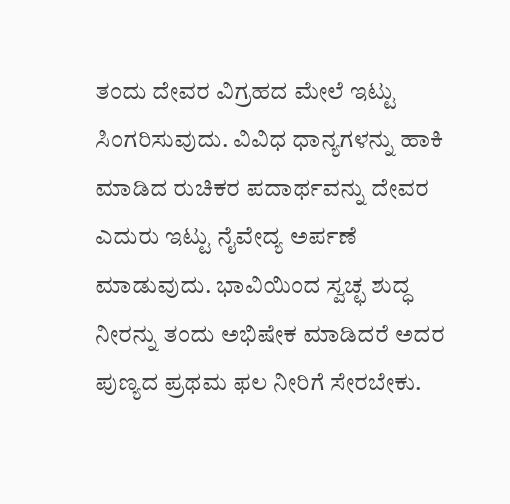ತಂದು ದೇವರ ವಿಗ್ರಹದ ಮೇಲೆ ಇಟ್ಟು ಸಿಂಗರಿಸುವುದು. ವಿವಿಧ ಧಾನ್ಯಗಳನ್ನು ಹಾಕಿ ಮಾಡಿದ ರುಚಿಕರ ಪದಾರ್ಥವನ್ನು ದೇವರ ಎದುರು ಇಟ್ಟು ನೈವೇದ್ಯ ಅರ್ಪಣೆ ಮಾಡುವುದು. ಭಾವಿಯಿಂದ ಸ್ವಚ್ಛ ಶುದ್ಧ ನೀರನ್ನು ತಂದು ಅಭಿಷೇಕ ಮಾಡಿದರೆ ಅದರ ಪುಣ್ಯದ ಪ್ರಥಮ ಫಲ ನೀರಿಗೆ ಸೇರಬೇಕು.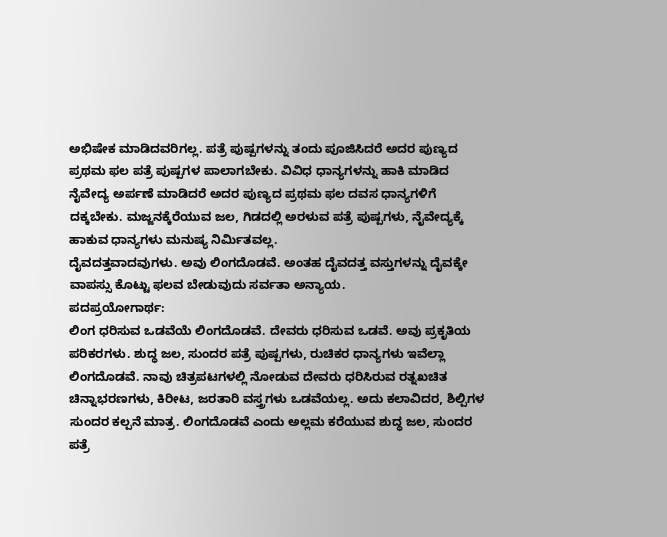ಅಭಿಷೇಕ ಮಾಡಿದವರಿಗಲ್ಲ. ಪತ್ರೆ ಪುಷ್ಪಗಳನ್ನು ತಂದು ಪೂಜಿಸಿದರೆ ಅದರ ಪುಣ್ಯದ ಪ್ರಥಮ ಫಲ ಪತ್ರೆ ಪುಷ್ಪಗಳ ಪಾಲಾಗಬೇಕು. ವಿವಿಧ ಧಾನ್ಯಗಳನ್ನು ಹಾಕಿ ಮಾಡಿದ ನೈವೇದ್ಯ ಅರ್ಪಣೆ ಮಾಡಿದರೆ ಅದರ ಪುಣ್ಯದ ಪ್ರಥಮ ಫಲ ದವಸ ಧಾನ್ಯಗಳಿಗೆ ದಕ್ಕಬೇಕು. ಮಜ್ಜನಕ್ಕೆರೆಯುವ ಜಲ, ಗಿಡದಲ್ಲಿ ಅರಳುವ ಪತ್ರೆ ಪುಷ್ಪಗಳು, ನೈವೇದ್ಯಕ್ಕೆ ಹಾಕುವ ಧಾನ್ಯಗಳು ಮನುಷ್ಯ ನಿರ್ಮಿತವಲ್ಲ.
ದೈವದತ್ತವಾದವುಗಳು. ಅವು ಲಿಂಗದೊಡವೆ. ಅಂತಹ ದೈವದತ್ತ ವಸ್ತುಗಳನ್ನು ದೈವಕ್ಕೇ ವಾಪಸ್ಸು ಕೊಟ್ಟು ಫಲವ ಬೇಡುವುದು ಸರ್ವತಾ ಅನ್ಯಾಯ.
ಪದಪ್ರಯೋಗಾರ್ಥ:
ಲಿಂಗ ಧರಿಸುವ ಒಡವೆಯೆ ಲಿಂಗದೊಡವೆ. ದೇವರು ಧರಿಸುವ ಒಡವೆ. ಅವು ಪ್ರಕೃತಿಯ ಪರಿಕರಗಳು. ಶುದ್ಧ ಜಲ, ಸುಂದರ ಪತ್ರೆ ಪುಷ್ಪಗಳು, ರುಚಿಕರ ಧಾನ್ಯಗಳು ಇವೆಲ್ಲಾ ಲಿಂಗದೊಡವೆ. ನಾವು ಚಿತ್ರಪಟಗಳಲ್ಲಿ ನೋಡುವ ದೇವರು ಧರಿಸಿರುವ ರತ್ನಖಚಿತ ಚಿನ್ನಾಭರಣಗಳು, ಕಿರೀಟ, ಜರತಾರಿ ವಸ್ತ್ರಗಳು ಒಡವೆಯಲ್ಲ. ಅದು ಕಲಾವಿದರ, ಶಿಲ್ಪಿಗಳ ಸುಂದರ ಕಲ್ಪನೆ ಮಾತ್ರ. ಲಿಂಗದೊಡವೆ ಎಂದು ಅಲ್ಲಮ ಕರೆಯುವ ಶುದ್ಧ ಜಲ, ಸುಂದರ ಪತ್ರೆ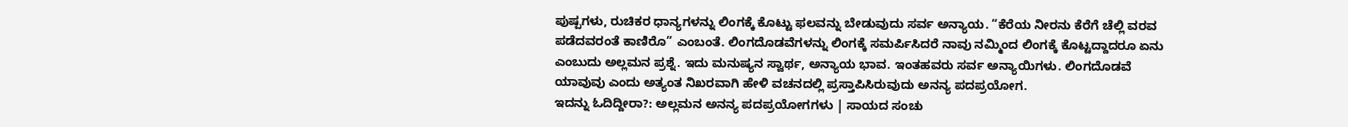ಪುಷ್ಪಗಳು, ರುಚಿಕರ ಧಾನ್ಯಗಳನ್ನು ಲಿಂಗಕ್ಕೆ ಕೊಟ್ಟು ಫಲವನ್ನು ಬೇಡುವುದು ಸರ್ವ ಅನ್ಯಾಯ. “ಕೆರೆಯ ನೀರನು ಕೆರೆಗೆ ಚೆಲ್ಲಿ ವರವ ಪಡೆದವರಂತೆ ಕಾಣಿರೊ” ಎಂಬಂತೆ. ಲಿಂಗದೊಡವೆಗಳನ್ನು ಲಿಂಗಕ್ಕೆ ಸಮರ್ಪಿಸಿದರೆ ನಾವು ನಮ್ಮಿಂದ ಲಿಂಗಕ್ಕೆ ಕೊಟ್ಟದ್ದಾದರೂ ಏನು ಎಂಬುದು ಅಲ್ಲಮನ ಪ್ರಶ್ನೆ. ಇದು ಮನುಷ್ಯನ ಸ್ವಾರ್ಥ, ಅನ್ಯಾಯ ಭಾವ. ಇಂತಹವರು ಸರ್ವ ಅನ್ಯಾಯಿಗಳು. ಲಿಂಗದೊಡವೆ ಯಾವುವು ಎಂದು ಅತ್ಯಂತ ನಿಖರವಾಗಿ ಹೇಳಿ ವಚನದಲ್ಲಿ ಪ್ರಸ್ತಾಪಿಸಿರುವುದು ಅನನ್ಯ ಪದಪ್ರಯೋಗ.
ಇದನ್ನು ಓದಿದ್ದೀರಾ?: ಅಲ್ಲಮನ ಅನನ್ಯ ಪದಪ್ರಯೋಗಗಳು | ಸಾಯದ ಸಂಚು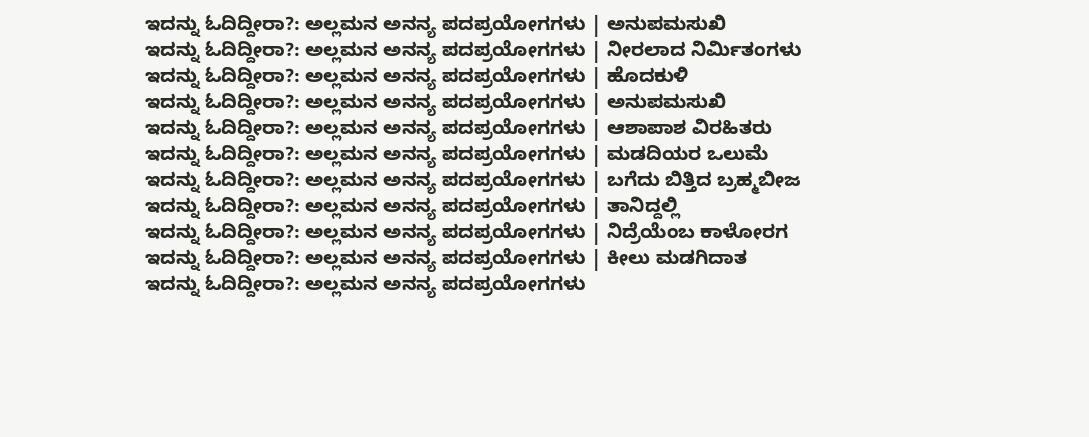ಇದನ್ನು ಓದಿದ್ದೀರಾ?: ಅಲ್ಲಮನ ಅನನ್ಯ ಪದಪ್ರಯೋಗಗಳು | ಅನುಪಮಸುಖಿ
ಇದನ್ನು ಓದಿದ್ದೀರಾ?: ಅಲ್ಲಮನ ಅನನ್ಯ ಪದಪ್ರಯೋಗಗಳು | ನೀರಲಾದ ನಿರ್ಮಿತಂಗಳು
ಇದನ್ನು ಓದಿದ್ದೀರಾ?: ಅಲ್ಲಮನ ಅನನ್ಯ ಪದಪ್ರಯೋಗಗಳು | ಹೊದಕುಳಿ
ಇದನ್ನು ಓದಿದ್ದೀರಾ?: ಅಲ್ಲಮನ ಅನನ್ಯ ಪದಪ್ರಯೋಗಗಳು | ಅನುಪಮಸುಖಿ
ಇದನ್ನು ಓದಿದ್ದೀರಾ?: ಅಲ್ಲಮನ ಅನನ್ಯ ಪದಪ್ರಯೋಗಗಳು | ಆಶಾಪಾಶ ವಿರಹಿತರು
ಇದನ್ನು ಓದಿದ್ದೀರಾ?: ಅಲ್ಲಮನ ಅನನ್ಯ ಪದಪ್ರಯೋಗಗಳು | ಮಡದಿಯರ ಒಲುಮೆ
ಇದನ್ನು ಓದಿದ್ದೀರಾ?: ಅಲ್ಲಮನ ಅನನ್ಯ ಪದಪ್ರಯೋಗಗಳು | ಬಗೆದು ಬಿತ್ತಿದ ಬ್ರಹ್ಮಬೀಜ
ಇದನ್ನು ಓದಿದ್ದೀರಾ?: ಅಲ್ಲಮನ ಅನನ್ಯ ಪದಪ್ರಯೋಗಗಳು | ತಾನಿದ್ದಲ್ಲಿ
ಇದನ್ನು ಓದಿದ್ದೀರಾ?: ಅಲ್ಲಮನ ಅನನ್ಯ ಪದಪ್ರಯೋಗಗಳು | ನಿದ್ರೆಯೆಂಬ ಕಾಳೋರಗ
ಇದನ್ನು ಓದಿದ್ದೀರಾ?: ಅಲ್ಲಮನ ಅನನ್ಯ ಪದಪ್ರಯೋಗಗಳು | ಕೀಲು ಮಡಗಿದಾತ
ಇದನ್ನು ಓದಿದ್ದೀರಾ?: ಅಲ್ಲಮನ ಅನನ್ಯ ಪದಪ್ರಯೋಗಗಳು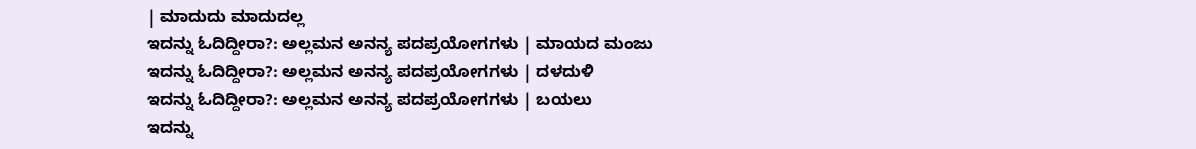| ಮಾದುದು ಮಾದುದಲ್ಲ
ಇದನ್ನು ಓದಿದ್ದೀರಾ?: ಅಲ್ಲಮನ ಅನನ್ಯ ಪದಪ್ರಯೋಗಗಳು | ಮಾಯದ ಮಂಜು
ಇದನ್ನು ಓದಿದ್ದೀರಾ?: ಅಲ್ಲಮನ ಅನನ್ಯ ಪದಪ್ರಯೋಗಗಳು | ದಳದುಳಿ
ಇದನ್ನು ಓದಿದ್ದೀರಾ?: ಅಲ್ಲಮನ ಅನನ್ಯ ಪದಪ್ರಯೋಗಗಳು | ಬಯಲು
ಇದನ್ನು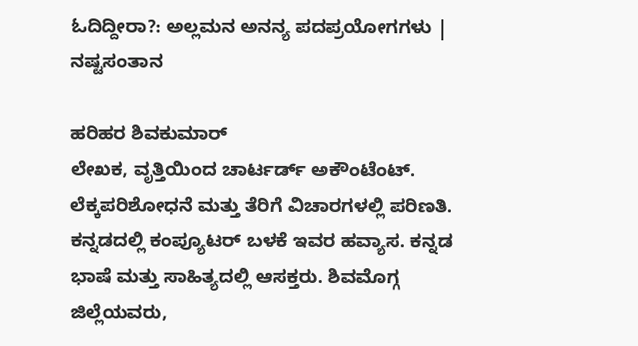ಓದಿದ್ದೀರಾ?: ಅಲ್ಲಮನ ಅನನ್ಯ ಪದಪ್ರಯೋಗಗಳು | ನಷ್ಟಸಂತಾನ

ಹರಿಹರ ಶಿವಕುಮಾರ್
ಲೇಖಕ, ವೃತ್ತಿಯಿಂದ ಚಾರ್ಟರ್ಡ್ ಅಕೌಂಟೆಂಟ್. ಲೆಕ್ಕಪರಿಶೋಧನೆ ಮತ್ತು ತೆರಿಗೆ ವಿಚಾರಗಳಲ್ಲಿ ಪರಿಣತಿ. ಕನ್ನಡದಲ್ಲಿ ಕಂಪ್ಯೂಟರ್ ಬಳಕೆ ಇವರ ಹವ್ಯಾಸ. ಕನ್ನಡ ಭಾಷೆ ಮತ್ತು ಸಾಹಿತ್ಯದಲ್ಲಿ ಆಸಕ್ತರು. ಶಿವಮೊಗ್ಗ ಜಿಲ್ಲೆಯವರು,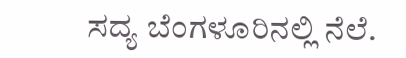ಸದ್ಯ ಬೆಂಗಳೂರಿನಲ್ಲಿ ನೆಲೆ.